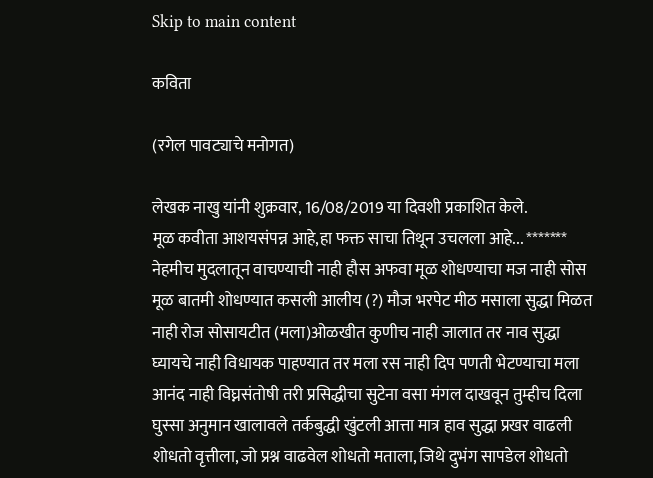Skip to main content

कविता

(रगेल पावट्याचे मनोगत)

लेखक नाखु यांनी शुक्रवार, 16/08/2019 या दिवशी प्रकाशित केले.
मूळ कवीता आशयसंपन्न आहे,हा फक्त साचा तिथून उचलला आहे... ******* नेहमीच मुदलातून वाचण्याची नाही हौस अफवा मूळ शोधण्याचा मज नाही सोस मूळ बातमी शोधण्यात कसली आलीय (?) मौज भरपेट मीठ मसाला सुद्धा मिळत नाही रोज सोसायटीत (मला)ओळखीत कुणीच नाही जालात तर नाव सुद्धा घ्यायचे नाही विधायक पाहण्यात तर मला रस नाही दिप पणती भेटण्याचा मला आनंद नाही विघ्नसंतोषी तरी प्रसिद्धीचा सुटेना वसा मंगल दाखवून तुम्हीच दिला घुस्सा अनुमान खालावले तर्कबुद्धी खुंटली आत्ता मात्र हाव सुद्धा प्रखर वाढली शोधतो वृत्तीला, जो प्रश्न वाढवेल शोधतो मताला, जिथे दुभंग सापडेल शोधतो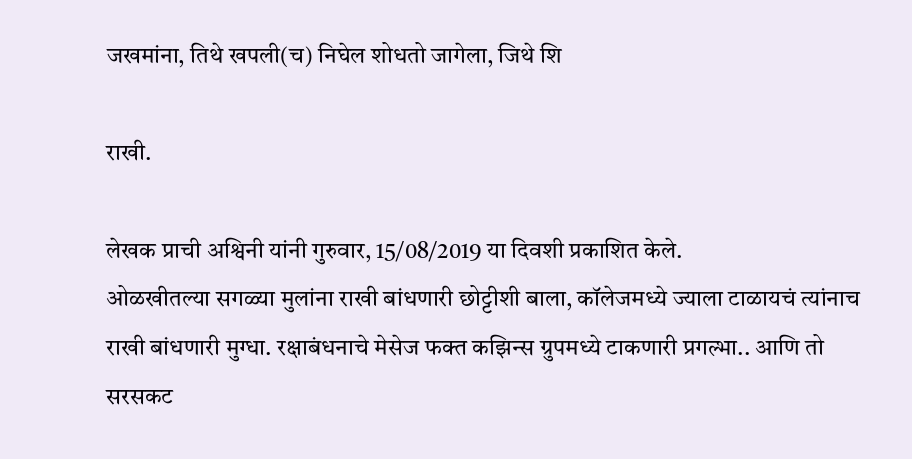जखमांना, तिथे खपली(च) निघेल शोधतो जागेला, जिथे शि

राखी.

लेखक प्राची अश्विनी यांनी गुरुवार, 15/08/2019 या दिवशी प्रकाशित केले.
ओळखीतल्या सगळ्या मुलांना राखी बांधणारी छोट्टीशी बाला, कॉलेजमध्ये ज्याला टाळायचं त्यांनाच राखी बांधणारी मुग्धा. रक्षाबंधनाचे मेसेज फक्त कझिन्स ग्रुपमध्ये टाकणारी प्रगल्भा.. आणि तो सरसकट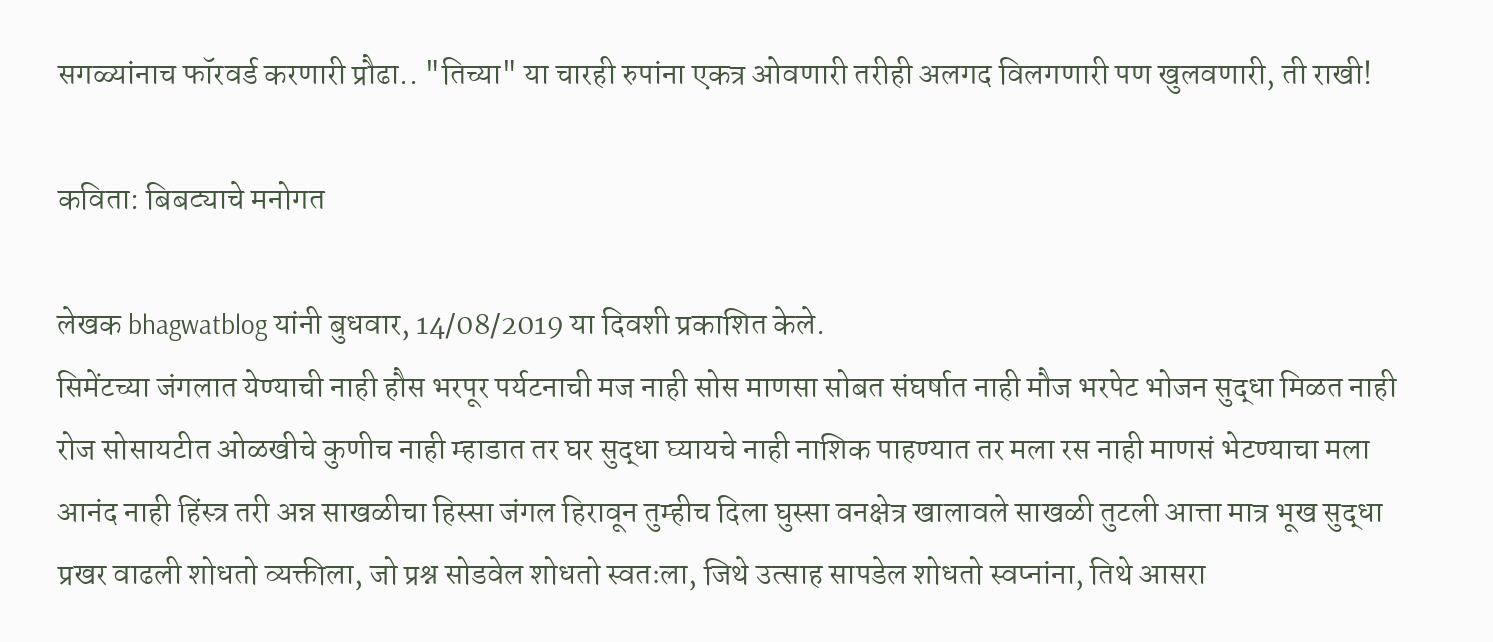सगळ्यांनाच फॉरवर्ड करणारी प्रौढा.. "तिच्या" या चारही रुपांना एकत्र ओवणारी तरीही अलगद विलगणारी पण खुलवणारी, ती राखी!

कविता: बिबट्याचे मनोगत

लेखक bhagwatblog यांनी बुधवार, 14/08/2019 या दिवशी प्रकाशित केले.
सिमेंटच्या जंगलात येण्याची नाही हौस भरपूर पर्यटनाची मज नाही सोस माणसा सोबत संघर्षात नाही मौज भरपेट भोजन सुद्धा मिळत नाही रोज सोसायटीत ओळखीचे कुणीच नाही म्हाडात तर घर सुद्धा घ्यायचे नाही नाशिक पाहण्यात तर मला रस नाही माणसं भेटण्याचा मला आनंद नाही हिंस्त्र तरी अन्न साखळीचा हिस्सा जंगल हिरावून तुम्हीच दिला घुस्सा वनक्षेत्र खालावले साखळी तुटली आत्ता मात्र भूख सुद्धा प्रखर वाढली शोधतो व्यक्तीला, जो प्रश्न सोडवेल शोधतो स्वतःला, जिथे उत्साह सापडेल शोधतो स्वप्नांना, तिथे आसरा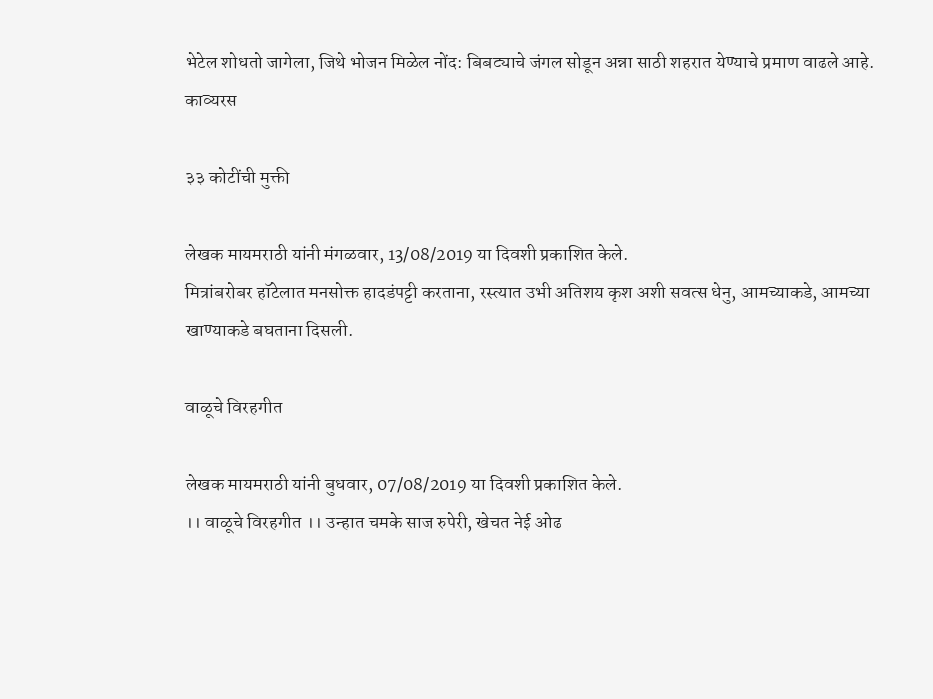भेटेल शोधतो जागेला, जिथे भोजन मिळेल नोंद: बिबट्याचे जंगल सोडून अन्ना साठी शहरात येण्याचे प्रमाण वाढले आहे.
काव्यरस

३३ कोटींची मुक्ती

लेखक मायमराठी यांनी मंगळवार, 13/08/2019 या दिवशी प्रकाशित केले.
मित्रांबरोबर हॉटेलात मनसोक्त हादडंपट्टी करताना, रस्त्यात उभी अतिशय कृश अशी सवत्स धेनु, आमच्याकडे, आमच्या खाण्याकडे बघताना दिसली.

वाळूचे विरहगीत

लेखक मायमराठी यांनी बुधवार, 07/08/2019 या दिवशी प्रकाशित केले.
।। वाळूचे विरहगीत ।। उन्हात चमके साज रुपेरी, खेचत नेई ओढ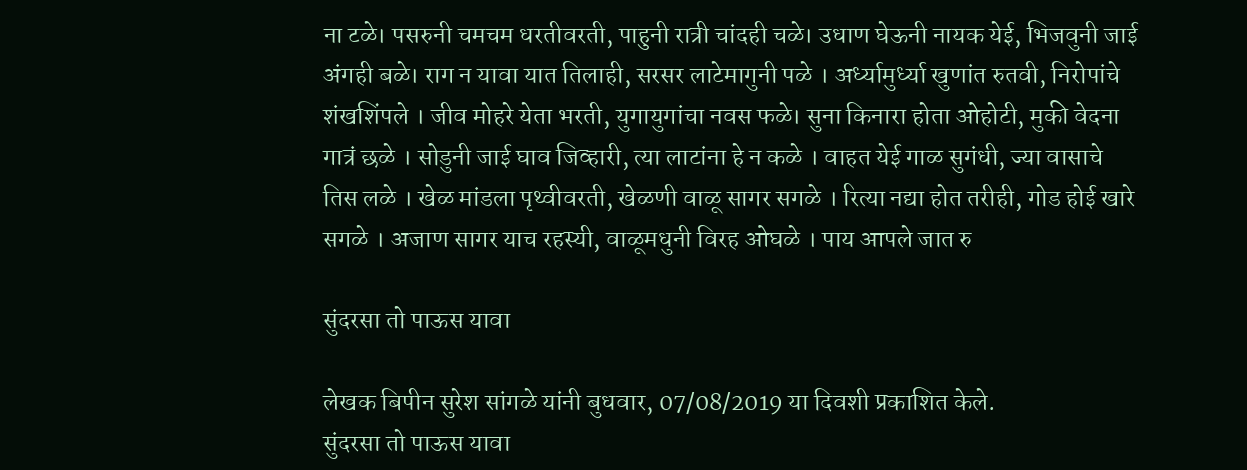ना टळे। पसरुनी चमचम धरतीवरती, पाहुनी रात्री चांदही चळे। उधाण घेऊनी नायक येई, भिजवुनी जाई अंगही बळे। राग न यावा यात तिलाही, सरसर लाटेमागुनी पळे । अर्ध्यामुर्ध्या खुणांत रुतवी, निरोपांचे शंखशिंपले । जीव मोहरे येता भरती, युगायुगांचा नवस फळे। सुना किनारा होता ओहोटी, मुकी वेदना गात्रं छळे । सोडुनी जाई घाव जिव्हारी, त्या लाटांना हे न कळे । वाहत येई गाळ सुगंधी, ज्या वासाचे तिस लळे । खेळ मांडला पृथ्वीवरती, खेळणी वाळू सागर सगळे । रित्या नद्या होत तरीही, गोड होई खारे सगळे । अजाण सागर याच रहस्यी, वाळूमधुनी विरह ओघळे । पाय आपले जात रु

सुंदरसा तो पाऊस यावा

लेखक बिपीन सुरेश सांगळे यांनी बुधवार, 07/08/2019 या दिवशी प्रकाशित केले.
सुंदरसा तो पाऊस यावा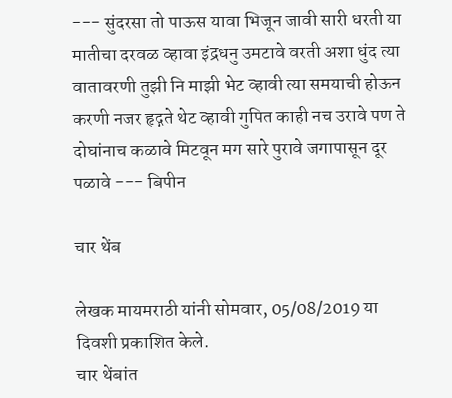--- सुंदरसा तो पाऊस यावा भिजून जावी सारी धरती या मातीचा दरवळ व्हावा इंद्रधनु उमटावे वरती अशा धुंद त्या वातावरणी तुझी नि माझी भेट व्हावी त्या समयाची होऊन करणी नजर हृद्गते थेट व्हावी गुपित काही नच उरावे पण ते दोघांनाच कळावे मिटवून मग सारे पुरावे जगापासून दूर पळावे --- बिपीन

चार थेंब

लेखक मायमराठी यांनी सोमवार, 05/08/2019 या दिवशी प्रकाशित केले.
चार थेंबांत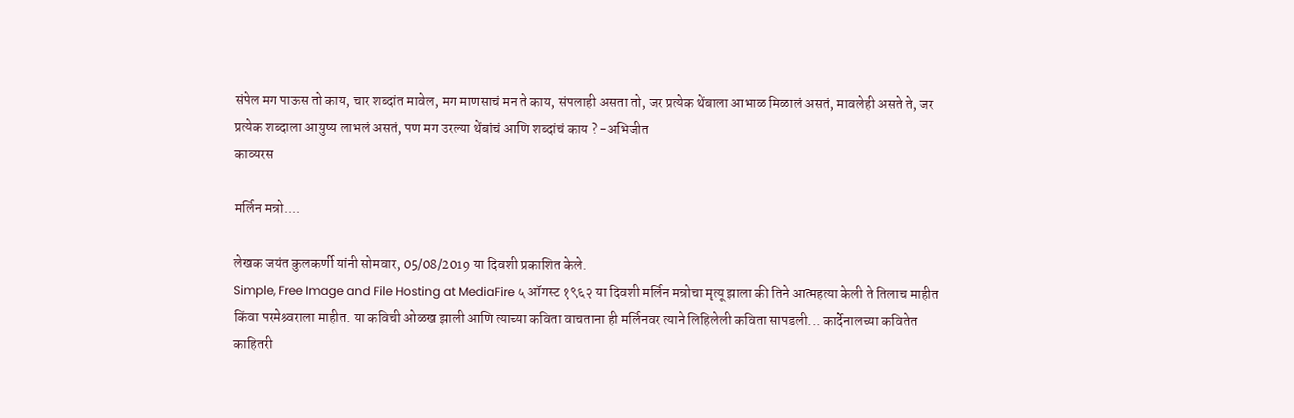संपेल मग पाऊस तो काय, चार शब्दांत मावेल, मग माणसाचं मन ते काय, संपलाही असता तो, जर प्रत्येक थेंबाला आभाळ मिळालं असतं, मावलेही असते ते, जर प्रत्येक शब्दाला आयुष्य लाभलं असतं, पण मग उरल्या थेंबांचं आणि शब्दांचं काय ? -अभिजीत
काव्यरस

मर्लिन मन्रो....

लेखक जयंत कुलकर्णी यांनी सोमवार, 05/08/2019 या दिवशी प्रकाशित केले.
Simple, Free Image and File Hosting at MediaFire ५ ऑगस्ट १९६२ या दिवशी मर्लिन मन्रोचा मृत्यू झाला की तिने आत्महत्या केली ते तिलाच माहीत किंवा परमेश्र्वराला माहीत. या कविची ओळख झाली आणि त्याच्या कविता वाचताना ही मर्लिनवर त्याने लिहिलेली कविता सापडली... कार्देनालच्या कवितेत काहितरी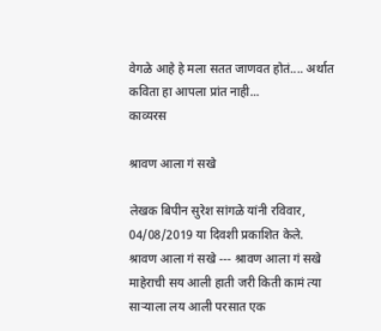वेगळे आहे हे मला सतत जाणवत होतं.... अर्थात कविता हा आपला प्रांत नाही...
काव्यरस

श्रावण आला गं सखे

लेखक बिपीन सुरेश सांगळे यांनी रविवार, 04/08/2019 या दिवशी प्रकाशित केले.
श्रावण आला गं सखे --- श्रावण आला गं सखे माहेराची सय आली हाती जरी किती कामं त्या साऱ्याला लय आली परसात एक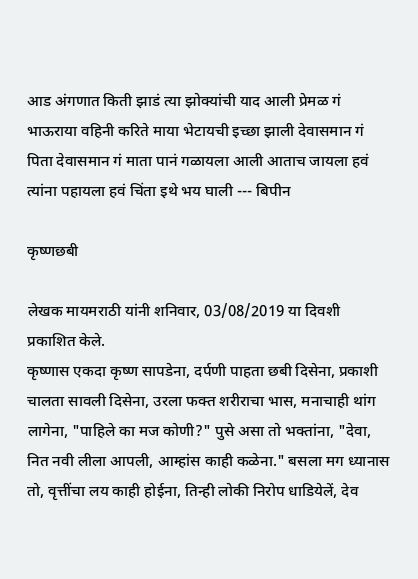आड अंगणात किती झाडं त्या झोक्यांची याद आली प्रेमळ गं भाऊराया वहिनी करिते माया भेटायची इच्छा झाली देवासमान गं पिता देवासमान गं माता पानं गळायला आली आताच जायला हवं त्यांना पहायला हवं चिंता इथे भय घाली --- बिपीन

कृष्णछबी

लेखक मायमराठी यांनी शनिवार, 03/08/2019 या दिवशी प्रकाशित केले.
कृष्णास एकदा कृष्ण सापडेना, दर्पणी पाहता छबी दिसेना, प्रकाशी चालता सावली दिसेना, उरला फक्त शरीराचा भास, मनाचाही थांग लागेना, "पाहिले का मज कोणी?" पुसे असा तो भक्तांना, "देवा, नित नवी लीला आपली, आम्हांस काही कळेना." बसला मग ध्यानास तो, वृत्तींचा लय काही होईना, तिन्ही लोकी निरोप धाडियेलें, देव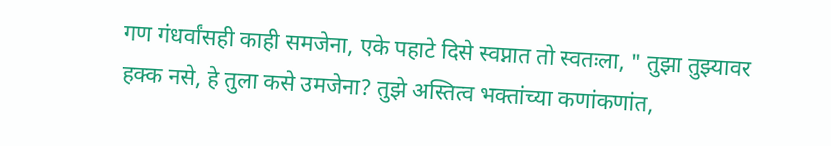गण गंधर्वांसही काही समजेना, एके पहाटे दिसे स्वप्नात तो स्वतःला, " तुझा तुझ्यावर हक्क नसे, हे तुला कसे उमजेना? तुझे अस्तित्व भक्तांच्या कणांकणांत,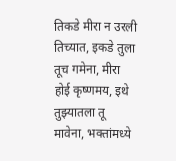तिकडे मीरा न उरली तिच्यात, इकडे तुला तूच गमेना, मीरा होई कृष्णमय, इथे तुझ्यातला तू मावेना, भक्तांमध्ये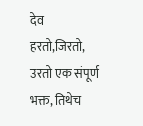देव हरतो,जिरतो, उरतो एक संपूर्ण भक्त, तिथेच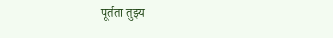पूर्तता तुझ्य